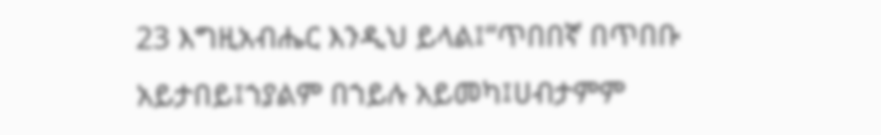23 እግዚአብሔር እንዲህ ይላል፤“ጥበበኛ በጥበቡ አይታበይ፤ኀያልም በኀይሉ አይመካ፤ሀብታምም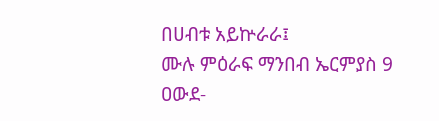በሀብቱ አይኵራራ፤
ሙሉ ምዕራፍ ማንበብ ኤርምያስ 9
ዐውደ-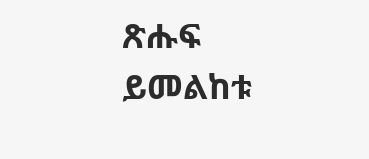ጽሑፍ ይመልከቱ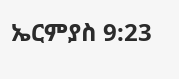ኤርምያስ 9:23